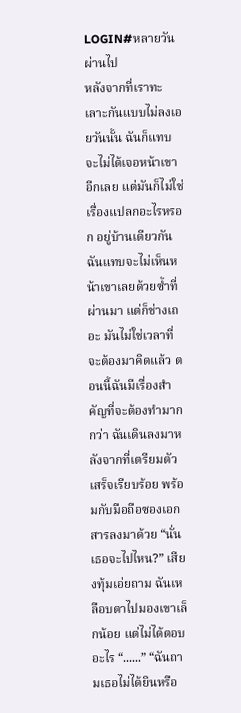LOGIN#หลายวันผ่านไป
หลังจากที่เราทะเลาะกันแบบไม่ลงเอยวันนั้น ฉันก็แทบจะไม่ได้เจอหน้าเขาอีกเลย แต่มันก็ไม่ใช่เรื่องแปลกอะไรหรอก อยู่บ้านเดียวกันฉันแทบจะไม่เห็นหน้าเขาเลยด้วยซ้ำที่ผ่านมา แต่ก็ช่างเถอะ มันไม่ใช่เวลาที่จะต้องมาคิดแล้ว ตอนนี้ฉันมีเรื่องสำคัญที่จะต้องทำมากกว่า ฉันเดินลงมาหลังจากที่เตรียมตัวเสร็จเรียบร้อย พร้อมกับมือถือซองเอกสารลงมาด้วย “นั่นเธอจะไปไหน?” เสียงทุ้มเอ่ยถาม ฉันเหลือบตาไปมองเขาเล็กน้อย แต่ไม่ได้ตอบอะไร “......” “ฉันถามเธอไม่ได้ยินหรือ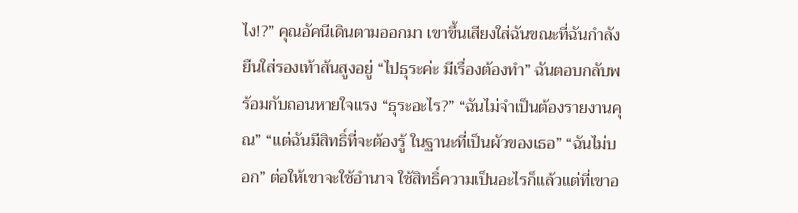ไง!?” คุณอัคนีเดินตามออกมา เขาขึ้นเสียงใส่ฉันขณะที่ฉันกำลังยืนใส่รองเท้าส้นสูงอยู่ “ไปธุระค่ะ มีเรื่องต้องทำ” ฉันตอบกลับพร้อมกับถอนหายใจแรง “ธุระอะไร?” “ฉันไม่จำเป็นต้องรายงานคุณ” “แต่ฉันมีสิทธิ์ที่จะต้องรู้ ในฐานะที่เป็นผัวของเธอ” “ฉันไม่บอก” ต่อให้เขาจะใช้อำนาจ ใช้สิทธิ์ความเป็นอะไรก็แล้วแต่ที่เขาอ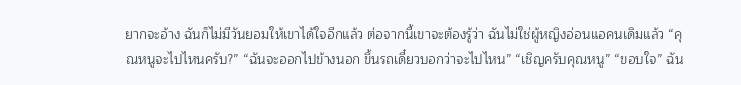ยากจะอ้าง ฉันก็ไม่มีวันยอมให้เขาได้ใจอีกแล้ว ต่อจากนี้เขาจะต้องรู้ว่า ฉันไม่ใช่ผู้หญิงอ่อนแอคนเดิมแล้ว “คุณหนูจะไปไหนครับ?” “ฉันจะออกไปข้างนอก ขึ้นรถเดี๋ยวบอกว่าจะไปไหน” “เชิญครับคุณหนู” “ขอบใจ” ฉัน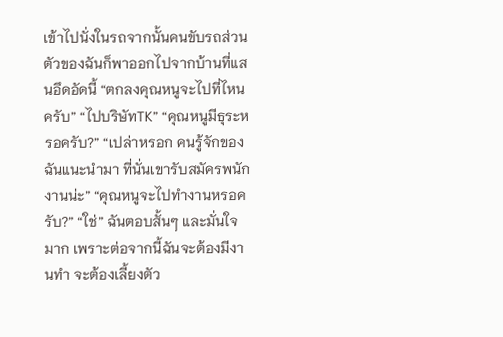เข้าไปนั่งในรถจากนั้นคนขับรถส่วนตัวของฉันก็พาออกไปจากบ้านที่แสนอึดอัดนี้ “ตกลงคุณหนูจะไปที่ไหนครับ” “ไปบริษัทTK” “คุณหนูมีธุระหรอครับ?” “เปล่าหรอก คนรู้จักของฉันแนะนำมา ที่นั่นเขารับสมัครพนักงานน่ะ” “คุณหนูจะไปทำงานหรอครับ?” “ใช่” ฉันตอบสั้นๆ และมั่นใจมาก เพราะต่อจากนี้ฉันจะต้องมีงานทำ จะต้องเลี้ยงตัว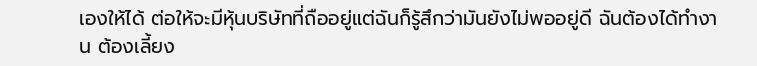เองให้ได้ ต่อให้จะมีหุ้นบริษัทที่ถืออยู่แต่ฉันก็รู้สึกว่ามันยังไม่พออยู่ดี ฉันต้องได้ทำงาน ต้องเลี้ยง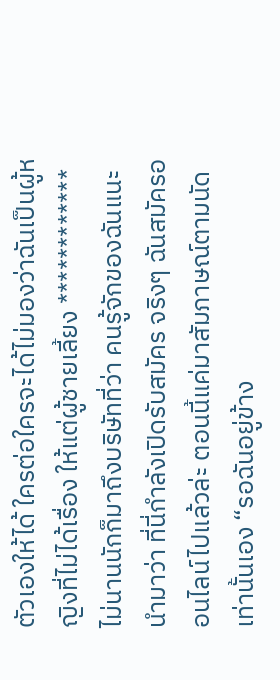ตัวเองให้ได้ ใครต่อใครจะได้ไม่มองว่าฉันเป็นผู้หญิงที่ไม่ได้เรื่อง ให้แต่ผู้ชายเลี้ยง ************ ไม่นานนักก็มาถึงบริษัทที่ว่า คนรู้จักของฉันแนะนำมาว่า ที่นี่กำลังเปิดรับสมัคร จริงๆ ฉันสมัครออนไลน์ไปแล้วล่ะ ตอนนี้แค่มาสัมภาษณ์ตามนัดเท่านั้นเอง “รอฉันอยู่ข้าง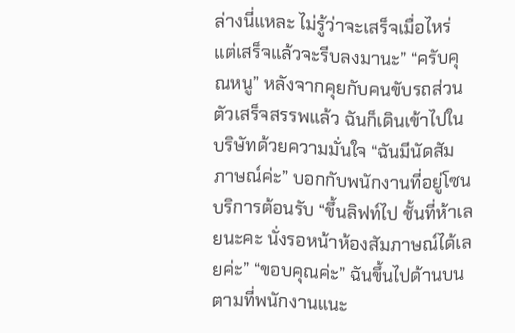ล่างนี่แหละ ไม่รู้ว่าจะเสร็จเมื่อไหร่ แต่เสร็จแล้วจะรีบลงมานะ” “ครับคุณหนู” หลังจากคุยกับคนขับรถส่วนตัวเสร็จสรรพแล้ว ฉันก็เดินเข้าไปในบริษัทด้วยความมั่นใจ “ฉันมีนัดสัมภาษณ์ค่ะ” บอกกับพนักงานที่อยู่โซนบริการต้อนรับ “ขึ้นลิฟท์ไป ชั้นที่ห้าเลยนะคะ นั่งรอหน้าห้องสัมภาษณ์ได้เลยค่ะ” “ขอบคุณค่ะ” ฉันขึ้นไปด้านบนตามที่พนักงานแนะ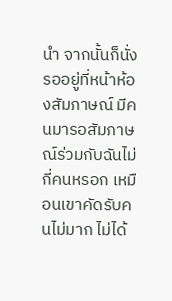นำ จากนั้นก็นั่งรออยู่ที่หน้าห้องสัมภาษณ์ มีคนมารอสัมภาษณ์ร่วมกับฉันไม่กี่คนหรอก เหมือนเขาคัดรับคนไม่มาก ไม่ได้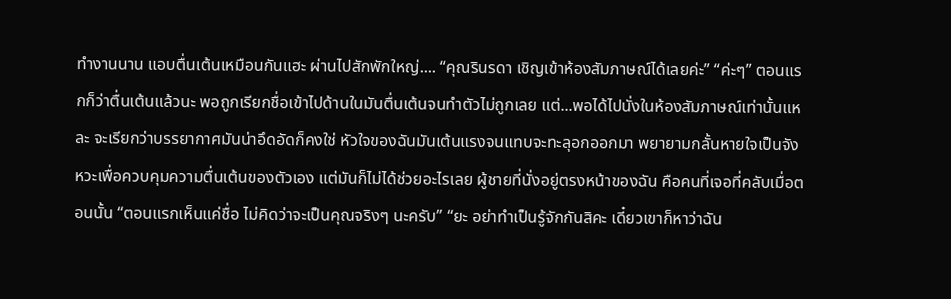ทำงานนาน แอบตื่นเต้นเหมือนกันแฮะ ผ่านไปสักพักใหญ่.... “คุณรินรดา เชิญเข้าห้องสัมภาษณ์ได้เลยค่ะ” “ค่ะๆ” ตอนแรกก็ว่าตื่นเต้นแล้วนะ พอถูกเรียกชื่อเข้าไปด้านในมันตื่นเต้นจนทำตัวไม่ถูกเลย แต่...พอได้ไปนั่งในห้องสัมภาษณ์เท่านั้นแหละ จะเรียกว่าบรรยากาศมันน่าอึดอัดก็คงใช่ หัวใจของฉันมันเต้นแรงจนแทบจะทะลุอกออกมา พยายามกลั้นหายใจเป็นจังหวะเพื่อควบคุมความตื่นเต้นของตัวเอง แต่มันก็ไม่ได้ช่วยอะไรเลย ผู้ชายที่นั่งอยู่ตรงหน้าของฉัน คือคนที่เจอที่คลับเมื่อตอนนั้น “ตอนแรกเห็นแค่ชื่อ ไม่คิดว่าจะเป็นคุณจริงๆ นะครับ” “ยะ อย่าทำเป็นรู้จักกันสิคะ เดี๋ยวเขาก็หาว่าฉัน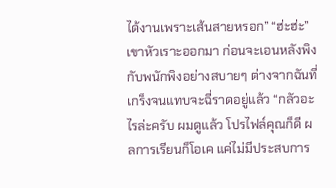ได้งานเพราะเส้นสายหรอก” “ฮ่ะฮ่ะ” เขาหัวเราะออกมา ก่อนจะเอนหลังพิงกับพนักพิงอย่างสบายๆ ต่างจากฉันที่เกร็งจนแทบจะฉี่ราดอยู่แล้ว “กลัวอะไรล่ะครับ ผมดูแล้ว โปรไฟล์คุณก็ดี ผลการเรียนก็โอเค แค่ไม่มีประสบการ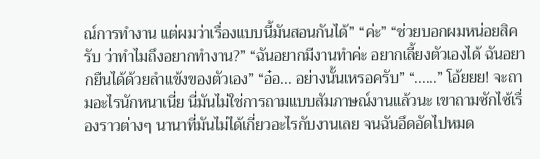ณ์การทำงาน แต่ผมว่าเรื่องแบบนี้มันสอนกันได้” “ค่ะ” “ช่วยบอกผมหน่อยสิครับ ว่าทำไมถึงอยากทำงาน?” “ฉันอยากมีงานทำค่ะ อยากเลี้ยงตัวเองได้ ฉันอยากยืนได้ด้วยลำแข้งของตัวเอง” “อ๋อ... อย่างนั้นเหรอครับ” “......” โอ้ยยย! จะถามอะไรนักหนาเนี่ย นี่มันไม่ใช่การถามแบบสัมภาษณ์งานแล้วนะ เขาถามซักไซ้เรื่องราวต่างๆ นานาที่มันไม่ได้เกี่ยวอะไรกับงานเลย จนฉันอึดอัดไปหมด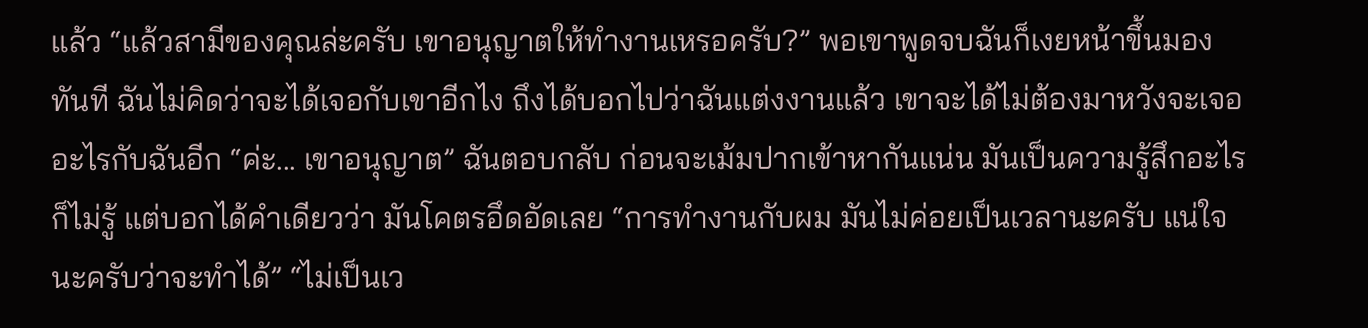แล้ว “แล้วสามีของคุณล่ะครับ เขาอนุญาตให้ทำงานเหรอครับ?” พอเขาพูดจบฉันก็เงยหน้าขึ้นมองทันที ฉันไม่คิดว่าจะได้เจอกับเขาอีกไง ถึงได้บอกไปว่าฉันแต่งงานแล้ว เขาจะได้ไม่ต้องมาหวังจะเจออะไรกับฉันอีก “ค่ะ... เขาอนุญาต” ฉันตอบกลับ ก่อนจะเม้มปากเข้าหากันแน่น มันเป็นความรู้สึกอะไรก็ไม่รู้ แต่บอกได้คำเดียวว่า มันโคตรอึดอัดเลย “การทำงานกับผม มันไม่ค่อยเป็นเวลานะครับ แน่ใจนะครับว่าจะทำได้” “ไม่เป็นเว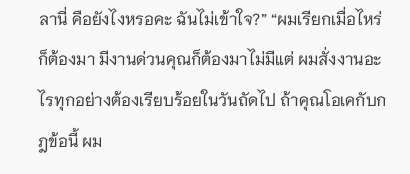ลานี่ คือยังไงหรอคะ ฉันไม่เข้าใจ?” “ผมเรียกเมื่อไหร่ก็ต้องมา มีงานด่วนคุณก็ต้องมาไม่มีแต่ ผมสั่งงานอะไรทุกอย่างต้องเรียบร้อยในวันถัดไป ถ้าคุณโอเคกับกฎข้อนี้ ผม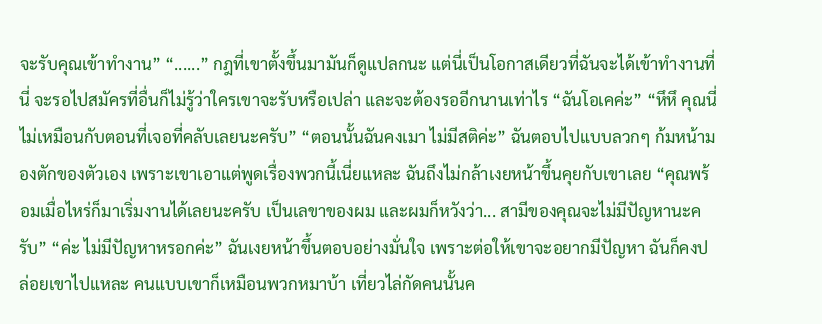จะรับคุณเข้าทำงาน” “......” กฎที่เขาตั้งขึ้นมามันก็ดูแปลกนะ แต่นี่เป็นโอกาสเดียวที่ฉันจะได้เข้าทำงานที่นี่ จะรอไปสมัครที่อื่นก็ไม่รู้ว่าใครเขาจะรับหรือเปล่า และจะต้องรออีกนานเท่าไร “ฉันโอเคค่ะ” “หึหึ คุณนี่ไม่เหมือนกับตอนที่เจอที่คลับเลยนะครับ” “ตอนนั้นฉันคงเมา ไม่มีสติค่ะ” ฉันตอบไปแบบลวกๆ ก้มหน้ามองตักของตัวเอง เพราะเขาเอาแต่พูดเรื่องพวกนี้เนี่ยแหละ ฉันถึงไม่กล้าเงยหน้าขึ้นคุยกับเขาเลย “คุณพร้อมเมื่อไหร่ก็มาเริ่มงานได้เลยนะครับ เป็นเลขาของผม และผมก็หวังว่า... สามีของคุณจะไม่มีปัญหานะครับ” “ค่ะ ไม่มีปัญหาหรอกค่ะ” ฉันเงยหน้าขึ้นตอบอย่างมั่นใจ เพราะต่อให้เขาจะอยากมีปัญหา ฉันก็คงปล่อยเขาไปแหละ คนแบบเขาก็เหมือนพวกหมาบ้า เที่ยวไล่กัดคนนั้นค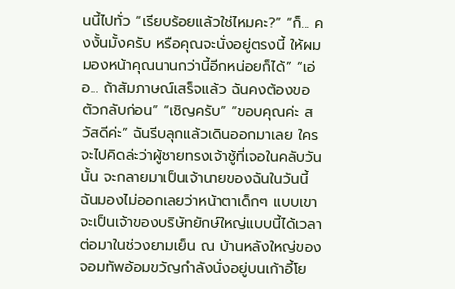นนี้ไปทั่ว “เรียบร้อยแล้วใช่ไหมคะ?” “ก็... คงงั้นมั้งครับ หรือคุณจะนั่งอยู่ตรงนี้ ให้ผมมองหน้าคุณนานกว่านี้อีกหน่อยก็ได้” “เอ่อ... ถ้าสัมภาษณ์เสร็จแล้ว ฉันคงต้องขอตัวกลับก่อน” “เชิญครับ” “ขอบคุณค่ะ สวัสดีค่ะ” ฉันรีบลุกแล้วเดินออกมาเลย ใครจะไปคิดล่ะว่าผู้ชายทรงเจ้าชู้ที่เจอในคลับวันนั้น จะกลายมาเป็นเจ้านายของฉันในวันนี้ ฉันมองไม่ออกเลยว่าหน้าตาเด็กๆ แบบเขา จะเป็นเจ้าของบริษัทยักษ์ใหญ่แบบนี้ได้เวลาต่อมาในช่วงยามเย็น ณ บ้านหลังใหญ่ของจอมทัพอ้อมขวัญกำลังนั่งอยู่บนเก้าอี้โย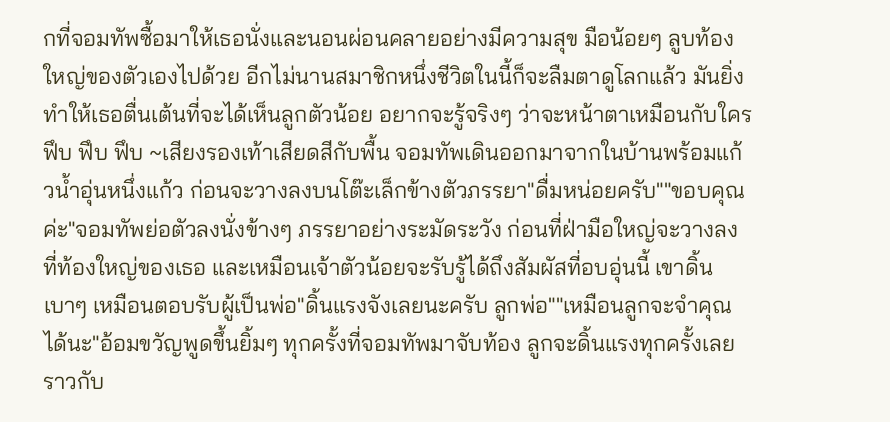กที่จอมทัพซื้อมาให้เธอนั่งและนอนผ่อนคลายอย่างมีความสุข มือน้อยๆ ลูบท้องใหญ่ของตัวเองไปด้วย อีกไม่นานสมาชิกหนึ่งชีวิตในนี้ก็จะลืมตาดูโลกแล้ว มันยิ่งทำให้เธอตื่นเต้นที่จะได้เห็นลูกตัวน้อย อยากจะรู้จริงๆ ว่าจะหน้าตาเหมือนกับใครฟึบ ฟึบ ฟึบ ~เสียงรองเท้าเสียดสีกับพื้น จอมทัพเดินออกมาจากในบ้านพร้อมแก้วน้ำอุ่นหนึ่งแก้ว ก่อนจะวางลงบนโต๊ะเล็กข้างตัวภรรยา"ดื่มหน่อยครับ""ขอบคุณค่ะ"จอมทัพย่อตัวลงนั่งข้างๆ ภรรยาอย่างระมัดระวัง ก่อนที่ฝ่ามือใหญ่จะวางลงที่ท้องใหญ่ของเธอ และเหมือนเจ้าตัวน้อยจะรับรู้ได้ถึงสัมผัสที่อบอุ่นนี้ เขาดิ้นเบาๆ เหมือนตอบรับผู้เป็นพ่อ"ดิ้นแรงจังเลยนะครับ ลูกพ่อ""เหมือนลูกจะจำคุณได้นะ"อ้อมขวัญพูดขึ้นยิ้มๆ ทุกครั้งที่จอมทัพมาจับท้อง ลูกจะดิ้นแรงทุกครั้งเลย ราวกับ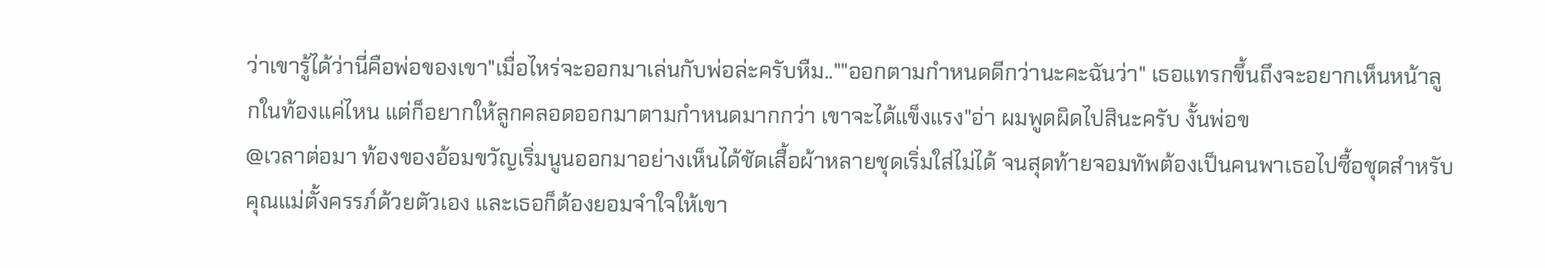ว่าเขารู้ได้ว่านี่คือพ่อของเขา"เมื่อไหร่จะออกมาเล่นกับพ่อล่ะครับหืม..""ออกตามกำหนดดีกว่านะคะฉันว่า" เธอแทรกขึ้นถึงจะอยากเห็นหน้าลูกในท้องแค่ไหน แต่ก็อยากให้ลูกคลอดออกมาตามกำหนดมากกว่า เขาจะได้แข็งแรง"อ่า ผมพูดผิดไปสินะครับ งั้นพ่อข
@เวลาต่อมา ท้องของอ้อมขวัญเริ่มนูนออกมาอย่างเห็นได้ชัดเสื้อผ้าหลายชุดเริ่มใส่ไม่ได้ จนสุดท้ายจอมทัพต้องเป็นคนพาเธอไปซื้อชุดสำหรับคุณแม่ตั้งครรภ์ด้วยตัวเอง และเธอก็ต้องยอมจำใจให้เขา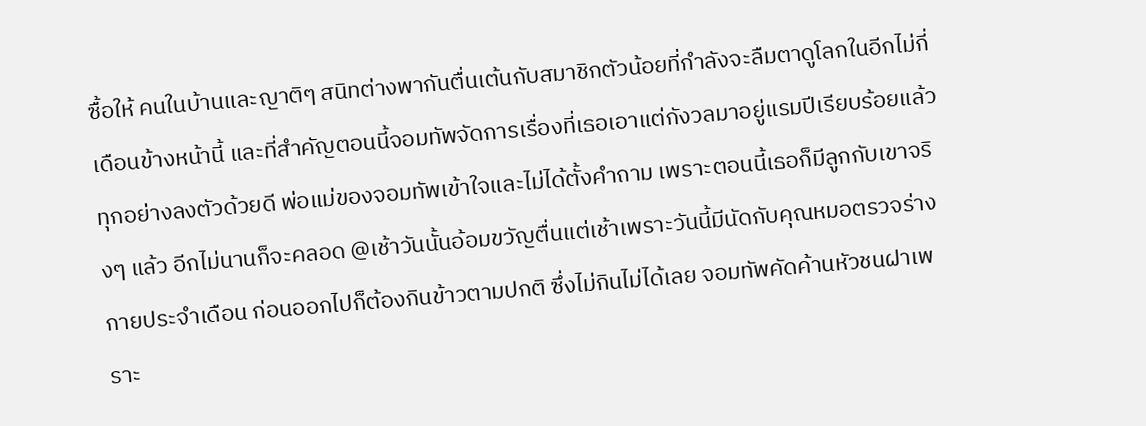ซื้อให้ คนในบ้านและญาติๆ สนิทต่างพากันตื่นเต้นกับสมาชิกตัวน้อยที่กำลังจะลืมตาดูโลกในอีกไม่กี่เดือนข้างหน้านี้ และที่สำคัญตอนนี้จอมทัพจัดการเรื่องที่เธอเอาแต่กังวลมาอยู่แรมปีเรียบร้อยแล้ว ทุกอย่างลงตัวด้วยดี พ่อแม่ของจอมทัพเข้าใจและไม่ได้ตั้งคำถาม เพราะตอนนี้เธอก็มีลูกกับเขาจริงๆ แล้ว อีกไม่นานก็จะคลอด @เช้าวันนั้นอ้อมขวัญตื่นแต่เช้าเพราะวันนี้มีนัดกับคุณหมอตรวจร่างกายประจำเดือน ก่อนออกไปก็ต้องกินข้าวตามปกติ ซึ่งไม่กินไม่ได้เลย จอมทัพคัดค้านหัวชนฝาเพราะ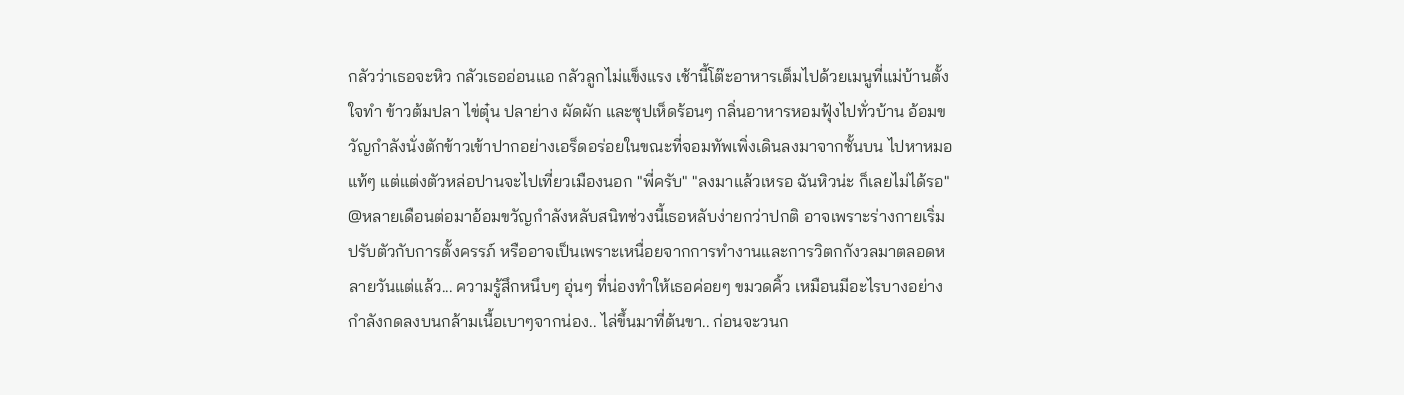กลัวว่าเธอจะหิว กลัวเธออ่อนแอ กลัวลูกไม่แข็งแรง เช้านี้โต๊ะอาหารเต็มไปด้วยเมนูที่แม่บ้านตั้งใจทำ ข้าวต้มปลา ไข่ตุ๋น ปลาย่าง ผัดผัก และซุปเห็ดร้อนๆ กลิ่นอาหารหอมฟุ้งไปทั่วบ้าน อ้อมขวัญกำลังนั่งตักข้าวเข้าปากอย่างเอร็ดอร่อยในขณะที่จอมทัพเพิ่งเดินลงมาจากชั้นบน ไปหาหมอแท้ๆ แต่แต่งตัวหล่อปานจะไปเที่ยวเมืองนอก "พี่ครับ" "ลงมาแล้วเหรอ ฉันหิวน่ะ ก็เลยไม่ได้รอ"
@หลายเดือนต่อมาอ้อมขวัญกำลังหลับสนิทช่วงนี้เธอหลับง่ายกว่าปกติ อาจเพราะร่างกายเริ่มปรับตัวกับการตั้งครรภ์ หรืออาจเป็นเพราะเหนื่อยจากการทำงานและการวิตกกังวลมาตลอดหลายวันแต่แล้ว... ความรู้สึกหนึบๆ อุ่นๆ ที่น่องทำให้เธอค่อยๆ ขมวดคิ้ว เหมือนมีอะไรบางอย่างกำลังกดลงบนกล้ามเนื้อเบาๆจากน่อง.. ไล่ขึ้นมาที่ต้นขา.. ก่อนจะวนก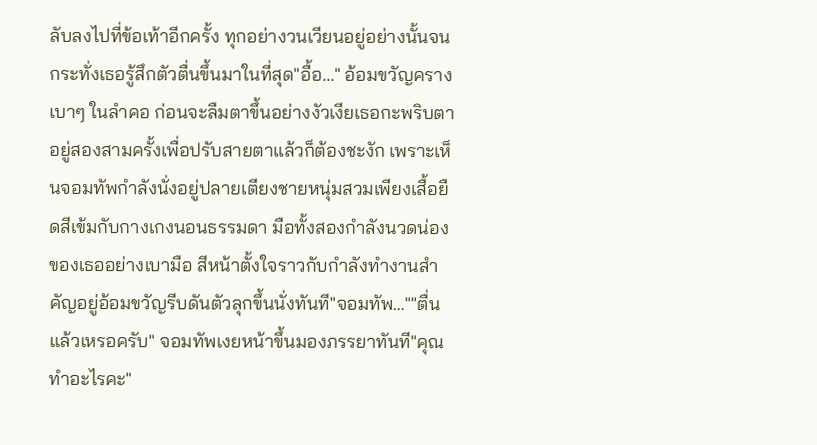ลับลงไปที่ข้อเท้าอีกครั้ง ทุกอย่างวนเวียนอยู่อย่างนั้นจนกระทั่งเธอรู้สึกตัวตื่นขึ้นมาในที่สุด"อื้อ..." อ้อมขวัญครางเบาๆ ในลำคอ ก่อนจะลืมตาขึ้นอย่างงัวเงียเธอกะพริบตาอยู่สองสามครั้งเพื่อปรับสายตาแล้วก็ต้องชะงัก เพราะเห็นจอมทัพกำลังนั่งอยู่ปลายเตียงชายหนุ่มสวมเพียงเสื้อยืดสีเข้มกับกางเกงนอนธรรมดา มือทั้งสองกำลังนวดน่องของเธออย่างเบามือ สีหน้าตั้งใจราวกับกำลังทำงานสำคัญอยู่อ้อมขวัญรีบดันตัวลุกขึ้นนั่งทันที"จอมทัพ...""ตื่นแล้วเหรอครับ" จอมทัพเงยหน้าขึ้นมองภรรยาทันที"คุณทำอะไรคะ"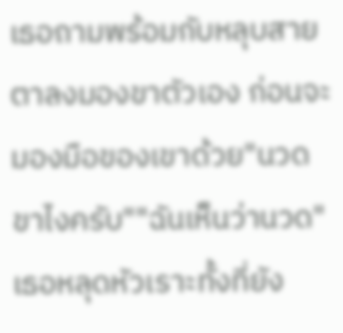เธอถามพร้อมกับหลุบสายตาลงมองขาตัวเอง ก่อนจะมองมือของเขาด้วย"นวดขาไงครับ""ฉันเห็นว่านวด" เธอหลุดหัวเราะทั้งที่ยัง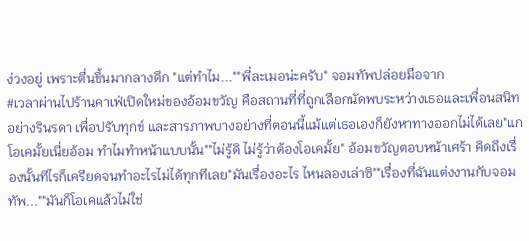ง่วงอยู่ เพราะตื่นขึ้นมากลางดึก "แต่ทำไม...""พี่ละเมอน่ะครับ" จอมทัพปล่อยมือจาก
#เวลาผ่านไปร้านคาเฟ่เปิดใหม่ของอ้อมขวัญ คือสถานที่ที่ถูกเลือกนัดพบระหว่างเธอและเพื่อนสนิทอย่างรินรดา เพื่อปรับทุกข์ และสารภาพบางอย่างที่ตอนนี้แม้แต่เธอเองก็ยังหาทางออกไม่ได้เลย"แกโอเคมั้ยเนี่ยอ้อม ทำไมทำหน้าแบบนั้น""ไม่รู้ดิ ไม่รู้ว่าต้องโอเคมั้ย" อ้อมขวัญตอบหน้าเศร้า คิดถึงเรื่องนั้นทีไรก็เครียดจนทำอะไรไม่ได้ทุกทีเลย"มันเรื่องอะไร ไหนลองเล่าซิ""เรื่องที่ฉันแต่งงานกับจอมทัพ...""มันก็โอเคแล้วไม่ใช่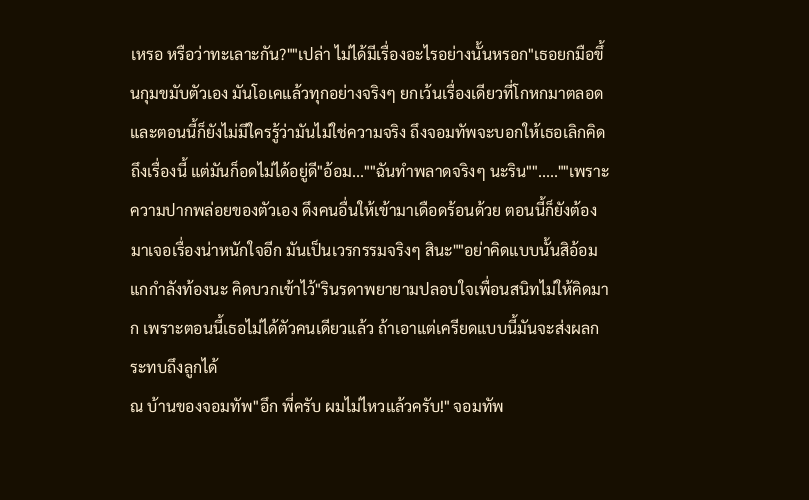เหรอ หรือว่าทะเลาะกัน?""เปล่า ไม่ได้มีเรื่องอะไรอย่างนั้นหรอก"เธอยกมือขึ้นกุมขมับตัวเอง มันโอเคแล้วทุกอย่างจริงๆ ยกเว้นเรื่องเดียวที่โกหกมาตลอด และตอนนี้ก็ยังไม่มีใครรู้ว่ามันไม่ใช่ความจริง ถึงจอมทัพจะบอกให้เธอเลิกคิดถึงเรื่องนี้ แต่มันก็อดไม่ได้อยู่ดี"อ้อม...""ฉันทำพลาดจริงๆ นะริน"".....""เพราะความปากพล่อยของตัวเอง ดึงคนอื่นให้เข้ามาเดือดร้อนด้วย ตอนนี้ก็ยังต้องมาเจอเรื่องน่าหนักใจอีก มันเป็นเวรกรรมจริงๆ สินะ""อย่าคิดแบบนั้นสิอ้อม แกกำลังท้องนะ คิดบวกเข้าไว้"รินรดาพยายามปลอบใจเพื่อนสนิทไม่ให้คิดมาก เพราะตอนนี้เธอไม่ได้ตัวคนเดียวแล้ว ถ้าเอาแต่เครียดแบบนี้มันจะส่งผลกระทบถึงลูกได้
ณ บ้านของจอมทัพ"อึก พี่ครับ ผมไม่ไหวแล้วครับ!" จอมทัพ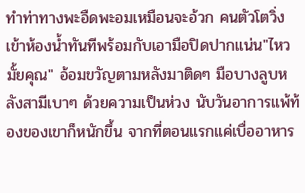ทำท่าทางพะอืดพะอมเหมือนจะอ้วก คนตัวโตวิ่งเข้าห้องน้ำทันทีพร้อมกับเอามือปิดปากแน่น"ไหวมั้ยคุณ" อ้อมขวัญตามหลังมาติดๆ มือบางลูบหลังสามีเบาๆ ด้วยความเป็นห่วง นับวันอาการแพ้ท้องของเขาก็หนักขึ้น จากที่ตอนแรกแค่เบื่ออาหาร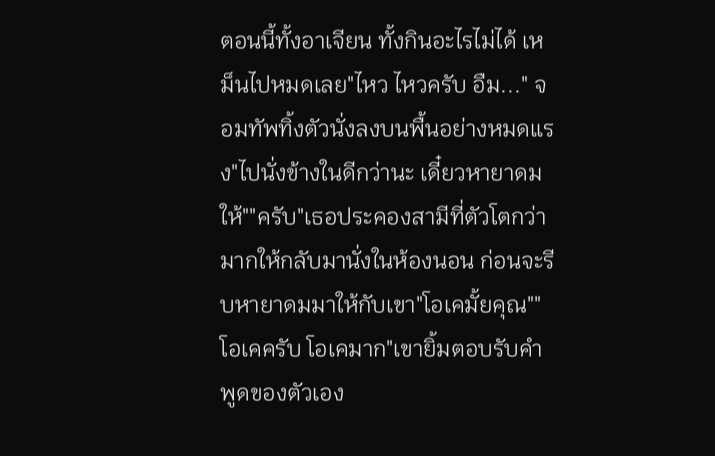ตอนนี้ทั้งอาเจียน ทั้งกินอะไรไม่ได้ เหม็นไปหมดเลย"ไหว ไหวครับ อืม..." จอมทัพทิ้งตัวนั่งลงบนพื้นอย่างหมดแรง"ไปนั่งข้างในดีกว่านะ เดี๋ยวหายาดมให้""ครับ"เธอประคองสามีที่ตัวโตกว่ามากให้กลับมานั่งในห้องนอน ก่อนจะรีบหายาดมมาให้กับเขา"โอเคมั้ยคุณ""โอเคครับ โอเคมาก"เขายิ้มตอบรับคำพูดของตัวเอง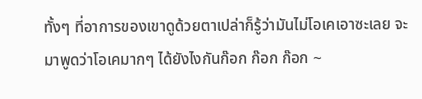ทั้งๆ ที่อาการของเขาดูด้วยตาเปล่าก็รู้ว่ามันไม่โอเคเอาซะเลย จะมาพูดว่าโอเคมากๆ ได้ยังไงกันก๊อก ก๊อก ก๊อก ~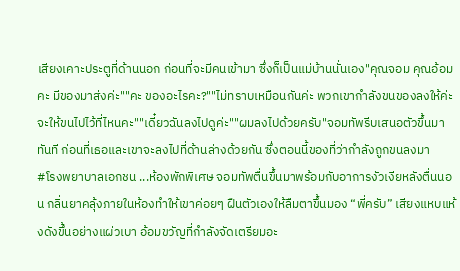เสียงเคาะประตูที่ด้านนอก ก่อนที่จะมีคนเข้ามา ซึ่งก็เป็นแม่บ้านนั่นเอง"คุณจอม คุณอ้อมคะ มีของมาส่งค่ะ""คะ ของอะไรคะ?""ไม่ทราบเหมือนกันค่ะ พวกเขากำลังขนของลงให้ค่ะ จะให้ขนไปไว้ที่ไหนคะ""เดี๋ยวฉันลงไปดูค่ะ""ผมลงไปด้วยครับ"จอมทัพรีบเสนอตัวขึ้นมาทันที ก่อนที่เธอและเขาจะลงไปที่ด้านล่างด้วยกัน ซึ่งตอนนี้ของที่ว่ากำลังถูกขนลงมา
#โรงพยาบาลเอกชน ...ห้องพักพิเศษ จอมทัพตื่นขึ้นมาพร้อมกับอาการงัวเงียหลังตื่นนอน กลิ่นยาคลุ้งภายในห้องทำให้เขาค่อยๆ ฝืนตัวเองให้ลืมตาขึ้นมอง “พี่ครับ” เสียงแหบแห้งดังขึ้นอย่างแผ่วเบา อ้อมขวัญที่กำลังจัดเตรียมอะ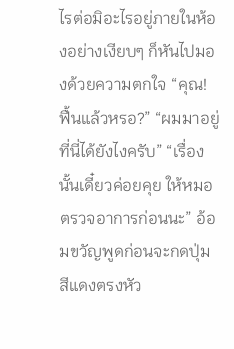ไรต่อมิอะไรอยู่ภายในห้องอย่างเงียบๆ ก็หันไปมองด้วยความตกใจ “คุณ! ฟื้นแล้วหรอ?” “ผมมาอยู่ที่นี่ได้ยังไงครับ” “เรื่องนั้นเดี๋ยวค่อยคุย ให้หมอตรวจอาการก่อนนะ” อ้อมขวัญพูดก่อนจะกดปุ่มสีแดงตรงหัว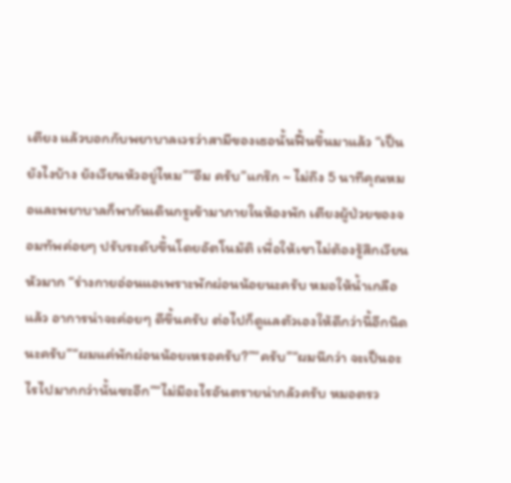เตียง แล้วบอกกับพยาบาลเวรว่าสามีของเธอนั้นฟื้นขึ้นมาแล้ว “เป็นยังไงบ้าง ยังเวียนหัวอยู่ไหม”“อืม ครับ”แกร๊ก ~ ไม่ถึง 5 นาทีคุณหมอและพยาบาลก็พากันเดินกรูเข้ามาภายในห้องพัก เตียงผู้ป่วยของจอมทัพค่อยๆ ปรับระดับขึ้นโดยอัตโนมัติ เพื่อให้เขาไม่ต้องรู้สึกเวียนหัวมาก “ร่างกายอ่อนแอเพราะพักผ่อนน้อยนะครับ หมอให้น้ำเกลือแล้ว อาการน่าจะค่อยๆ ดีขึ้นครับ ต่อไปก็ดูแลตัวเองให้ดีกว่านี้อีกนิดนะครับ”“ผมแค่พักผ่อนน้อยเหรอครับ?”“ครับ”“ผมนึกว่า จะเป็นอะไรไปมากกว่านั้นซะอีก”“ไม่มีอะไรอันตรายน่ากลัวครับ หมอตรว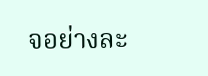จอย่างละ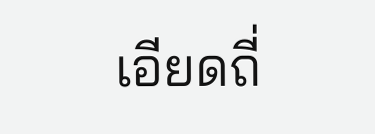เอียดถี่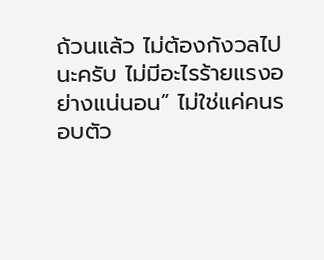ถ้วนแล้ว ไม่ต้องกังวลไปนะครับ ไม่มีอะไรร้ายแรงอย่างแน่นอน” ไม่ใช่แค่คนรอบตัว